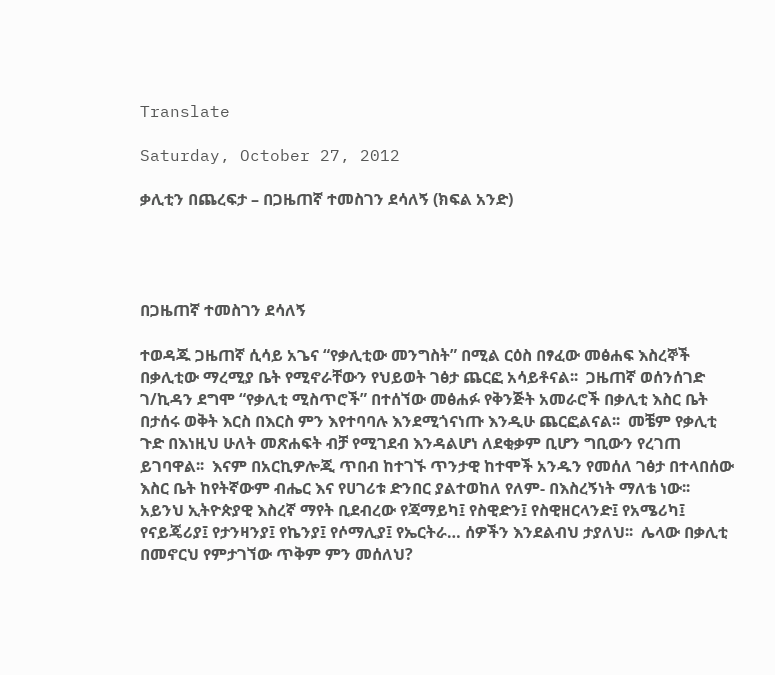Translate

Saturday, October 27, 2012

ቃሊቲን በጨረፍታ – በጋዜጠኛ ተመስገን ደሳለኝ (ክፍል አንድ)




በጋዜጠኛ ተመስገን ደሳለኝ

ተወዳጁ ጋዜጠኛ ሲሳይ አጌና “የቃሊቲው መንግስት” በሚል ርዕስ በፃፈው መፅሐፍ እስረኞች በቃሊቲው ማረሚያ ቤት የሚኖራቸውን የህይወት ገፅታ ጨርፎ አሳይቶናል፡፡  ጋዜጠኛ ወሰንሰገድ ገ/ኪዳን ደግሞ “የቃሊቲ ሚስጥሮች” በተሰኘው መፅሐፉ የቅንጅት አመራሮች በቃሊቲ እስር ቤት በታሰሩ ወቅት እርስ በእርስ ምን እየተባባሉ እንደሚጎናነጡ እንዲሁ ጨርፎልናል፡፡  መቼም የቃሊቲ ጉድ በእነዚህ ሁለት መጽሐፍት ብቻ የሚገደብ እንዳልሆነ ለደቂቃም ቢሆን ግቢውን የረገጠ ይገባዋል፡፡  እናም በአርኪዎሎጂ ጥበብ ከተገኙ ጥንታዊ ከተሞች አንዱን የመሰለ ገፅታ በተላበሰው እስር ቤት ከየትኛውም ብሔር እና የሀገሪቱ ድንበር ያልተወከለ የለም- በእስረኝነት ማለቴ ነው፡፡  አይንህ ኢትዮጵያዊ እስረኛ ማየት ቢደብረው የጃማይካ፤ የስዊድን፤ የስዊዘርላንድ፤ የአሜሪካ፤ የናይጄሪያ፤ የታንዛንያ፤ የኬንያ፤ የሶማሊያ፤ የኤርትራ… ሰዎችን እንደልብህ ታያለህ፡፡  ሌላው በቃሊቲ በመኖርህ የምታገኘው ጥቅም ምን መሰለህ?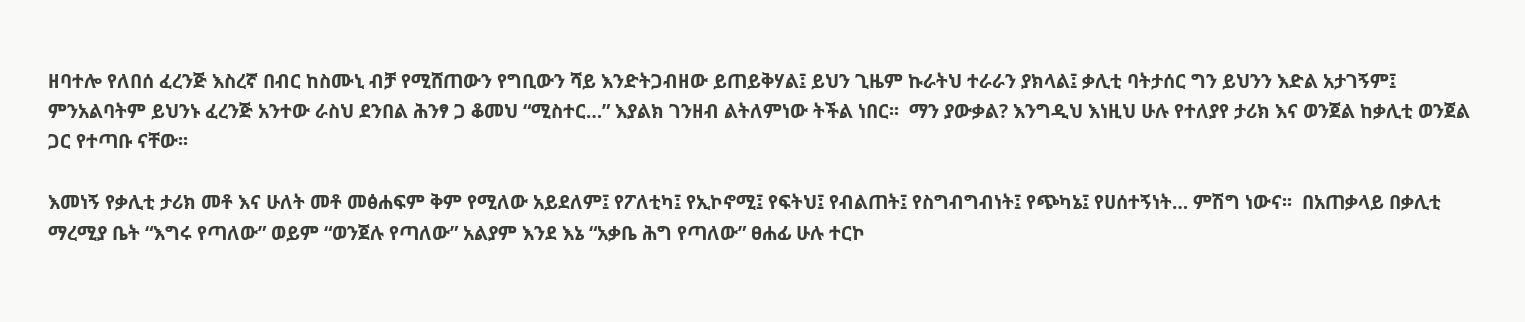ዘባተሎ የለበሰ ፈረንጅ እስረኛ በብር ከስሙኒ ብቻ የሚሸጠውን የግቢውን ሻይ እንድትጋብዘው ይጠይቅሃል፤ ይህን ጊዜም ኩራትህ ተራራን ያክላል፤ ቃሊቲ ባትታሰር ግን ይህንን እድል አታገኝም፤ ምንአልባትም ይህንኑ ፈረንጅ አንተው ራስህ ደንበል ሕንፃ ጋ ቆመህ “ሚስተር…” እያልክ ገንዘብ ልትለምነው ትችል ነበር፡፡  ማን ያውቃል? እንግዲህ እነዚህ ሁሉ የተለያየ ታሪክ እና ወንጀል ከቃሊቲ ወንጀል ጋር የተጣቡ ናቸው፡፡

እመነኝ የቃሊቲ ታሪክ መቶ እና ሁለት መቶ መፅሐፍም ቅም የሚለው አይደለም፤ የፖለቲካ፤ የኢኮኖሚ፤ የፍትህ፤ የብልጠት፤ የስግብግብነት፤ የጭካኔ፤ የሀሰተኝነት… ምሽግ ነውና፡፡  በአጠቃላይ በቃሊቲ ማረሚያ ቤት “እግሩ የጣለው” ወይም “ወንጀሉ የጣለው” አልያም እንደ እኔ “አቃቤ ሕግ የጣለው” ፀሐፊ ሁሉ ተርኮ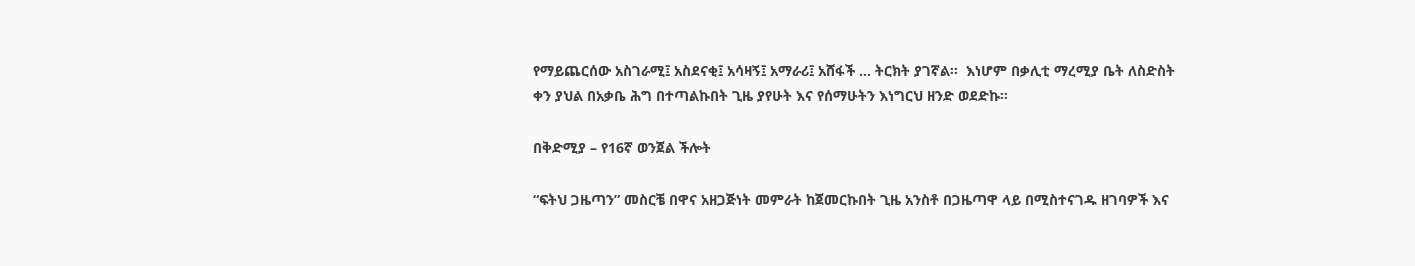የማይጨርሰው አስገራሚ፤ አስደናቂ፤ አሳዛኝ፤ አማራሪ፤ አሸፋች … ትርክት ያገኛል፡፡  እነሆም በቃሊቲ ማረሚያ ቤት ለስድስት ቀን ያህል በአቃቤ ሕግ በተጣልኩበት ጊዜ ያየሁት እና የሰማሁትን እነግርህ ዘንድ ወደድኩ፡፡

በቅድሚያ – የ16ኛ ወንጀል ችሎት

“ፍትህ ጋዜጣን” መስርቼ በዋና አዘጋጅነት መምራት ከጀመርኩበት ጊዜ አንስቶ በጋዜጣዋ ላይ በሚስተናገዱ ዘገባዎች እና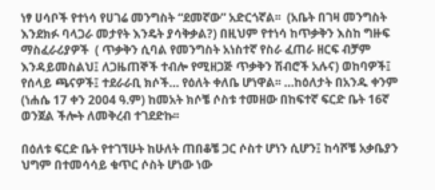ነፃ ሀሳቦች የተነሳ የሀገሬ መንግስት “ደመኛው” አድርጎኛል፡፡  (አቤት በገዛ መንግስት እንደክፉ ባላጋራ መታየት እንዴት ያሳቅቃል?) በዚህም የተነሳ ከጥቃቅን እስከ ግዙፍ ማስፈራሪያዎች  ( ጥቃቅን ሲባል የመንግስት አነስተኛ የስራ ፈጠራ ዘርፍ ብቻም እንዳይመስልህ፤ ለጋዜጠኞች ተብሎ የሚዘጋጅ ጥቃቅን ሽብሮች አሉና) ወከባዎች፤ የሰላይ ጫናዎች፤ ተደራራቢ ክሶች… የዕለት ቀለቤ ሆነዋል፡፡ …ከዕለታት በአንዱ ቀንም (ነሐሴ 17 ቀን 2004 ዓ.ም) ከመአት ክሶቼ ሶስቱ ተመዘው በከፍተኛ ፍርድ ቤት 16ኛ ወንጀል ችሎት ለመቅረብ ተገደድኩ፡፡

በዕለቱ ፍርድ ቤት የተገኘሁት ከሁለት ጠበቆቼ ጋር ሶስተ ሆነን ሲሆን፤ ከሳሾቼ አቃቤያን ህግም በተመሳሳይ ቁጥር ሶስት ሆነው ነው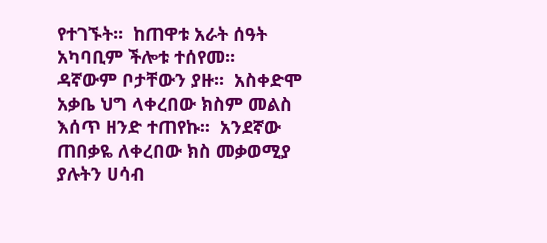የተገኙት፡፡  ከጠዋቱ አራት ሰዓት አካባቢም ችሎቱ ተሰየመ፡፡  ዳኛውም ቦታቸውን ያዙ፡፡  አስቀድሞ አቃቤ ህግ ላቀረበው ክስም መልስ እሰጥ ዘንድ ተጠየኩ፡፡  አንደኛው ጠበቃዬ ለቀረበው ክስ መቃወሚያ ያሉትን ሀሳብ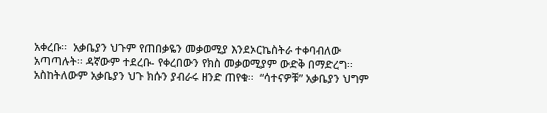አቀረቡ፡፡  አቃቤያን ህጉም የጠበቃዬን መቃወሚያ እንደኦርኬስትራ ተቀባብለው አጣጣሉት፡፡ ዳኛውም ተደረቡ- የቀረበውን የክስ መቃወሚያም ውድቅ በማድረግ፡፡  አስከትለውም አቃቤያን ህጉ ክሱን ያብራሩ ዘንድ ጠየቁ፡፡  “ሳተናዎቹ” አቃቤያን ህግም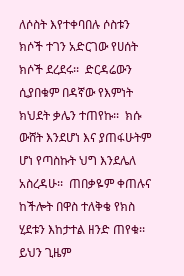ለሶስት እየተቀባበሉ ሶስቱን ክሶች ተገን አድርገው የሀሰት ክሶች ደረደሩ፡፡  ድርዳሬውን ሲያበቁም በዳኛው የእምነት ክህደት ቃሌን ተጠየኩ፡፡  ክሱ ውሸት እንደሆነ እና ያጠፋሁትም ሆነ የጣስኩት ህግ እንደሌለ አስረዳሁ፡፡  ጠበቃዬም ቀጠሉና ከችሎት በዋስ ተለቅቄ የክስ ሂደቱን እከታተል ዘንድ ጠየቁ፡፡   ይህን ጊዜም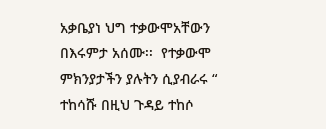አቃቤያነ ህግ ተቃውሞአቸውን በእሩምታ አሰሙ፡፡  የተቃውሞ ምክንያታችን ያሉትን ሲያብራሩ “ ተከሳሹ በዚህ ጉዳይ ተከሶ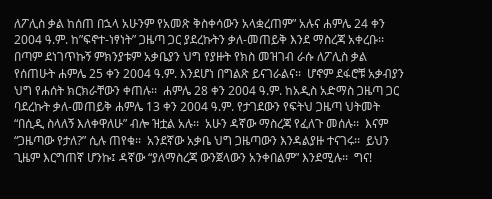ለፖሊስ ቃል ከሰጠ በኋላ አሁንም የአመጽ ቅስቀሳውን አላቋረጠም” አሉና ሐምሌ 24 ቀን 2004 ዓ.ም. ከ”ፍኖተ-ነፃነት” ጋዜጣ ጋር ያደረኩትን ቃለ-መጠይቅ እንደ ማስረጃ አቀረቡ፡፡  በጣም ደነገጥኩኝ ምክንያቱም አቃቤያን ህግ የያዙት የክስ መዝገብ ራሱ ለፖሊስ ቃል የሰጠሁት ሐምሌ 25 ቀን 2004 ዓ.ም. እንደሆነ በግልጽ ይናገራልና፡፡  ሆኖም ደፋሮቹ አቃብያን ህግ የሐሰት ክርክራቸውን ቀጠሉ፡፡  ሐምሌ 28 ቀን 2004 ዓ.ም. ከአዲስ አድማስ ጋዜጣ ጋር ባደረኩት ቃለ-መጠይቅ ሐምሌ 13 ቀን 2004 ዓ.ም. የታገደውን የፍትህ ጋዜጣ ህትመት “በሲዲ ስላለኝ እለቀዋለሁ” ብሎ ዝቷል አሉ፡፡  አሁን ዳኛው ማስረጃ የፈለጉ መሰሉ፡፡  እናም “ጋዜጣው የታለ?” ሲሉ ጠየቁ፡፡  አንደኛው አቃቤ ህግ ጋዜጣውን እንዳልያዙ ተናገሩ፡፡  ይህን ጊዜም እርግጠኛ ሆንኩ፤ ዳኛው “ያለማስረጃ ውንጀላውን አንቀበልም” እንደሚሉ፡፡  ግና!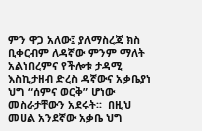ምን ዋጋ አለው፤ ያለማስረጃ ክስ ቢቀርብም ለዳኛው ምንም ማለት አልነበረምና የችሎቱ ታዳሚ እስኪታዘብ ድረስ ዳኛውና አቃቤያነ ህግ “ሰምና ወርቅ” ሆነው መስራታቸውን አደሩት፡፡  በዚህ መሀል አንደኛው አቃቤ ህግ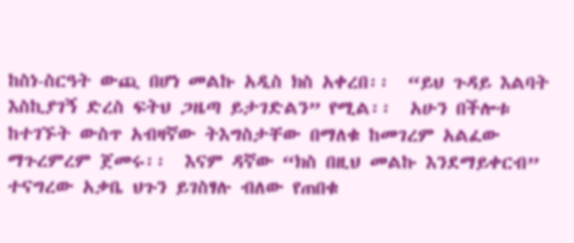ከስነ-ስርዓት ውጪ በሆነ መልኩ አዲስ ክስ አቀረበ፡፡  “ይህ ጉዳይ እልባት እስኪያገኝ ድረስ ፍትህ ጋዜጣ ይታገድልን” የሚል፡፡  አሁን በችሎቱ ከተገኙት ውስጥ አብዛኛው ትእግስታቸው በማለቁ ከመገረም አልፈው ማጉረምረም ጀመሩ፡፡  እናም ዳኛው “ክስ በዚህ መልኩ እንደማይቀርብ” ተናግረው አቃቤ ህጉን ይገስፃሉ ብለው የጠበቁ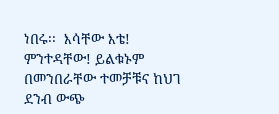ነበሩ፡፡  እሳቸው እቴ! ምንተዳቸው! ይልቁኑም በመንበራቸው ተመቻቹና ከህገ ደንብ ውጭ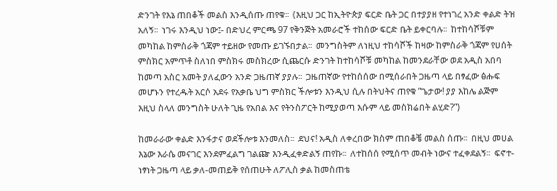ድንገት የእኔ ጠበቆች መልስ እንዲሰጡ ጠየቁ፡፡  (እዚህ ጋር ከኢትዮጵያ ፍርድ ቤት ጋር በተያያዘ የተነገረ አንድ ቀልድ ትዝ አለኝ፡፡  ነገሩ እንዲህ ነው፤- በድህረ ምርጫ 97 የቅንጅት አመራሮች ተከሰው ፍርድ ቤት ይቀርባሉ፡፡  ከተከሳሾቹም መካከል ከምስራቅ ጎጃም ተይዘው የመጡ ይገኙበታል፡፡  መንግስትም ለነዚህ ተከሳሾች ከዛው ከምስራቅ ጎጃም የሀሰት ምስክር አምጥቶ ስለነበ ምስክሩ መስክረው ሲጨርሱ ድንገት ከተከሳሾቹ መካከል ከመንደራቸው ወደ አዲስ አበባ ከመጣ አስር አመት ያለፈውን አንድ ጋዜጠኛ ያያሉ፡፡  ጋዜጠኛው የተከሰሰው በሚሰራበት ጋዜጣ ላይ በፃፈው ፅሑፍ መሆኑን የተረዱት አርሶ አደሩ የአቃቤ ህግ ምስክር ችሎቱን እንዲህ ሲሉ በትህትና ጠየቁ “ጌታው! ያያ እከሌ ልጅም እዚህ ስላለ መንግስት ሁለት ጊዜ የአበል እና የትንስፖርት ከሚያወጣ እሱም ላይ መስክሬበት ልሂድ?”)

ከመራራው ቀልድ እንፋታና ወደችሎቱ እንመለስ፡፡  ደህና! አዲስ ለቀረበው ክስም ጠበቆቼ መልስ ሰጡ፡፡  በዚህ መሀል እኔው እራሴ መናገር እንደምፈልግ ገልጬ እንዲፈቀድልኝ ጠየኩ፡፡  ለተከሰሰ የሚሰጥ መብት ነውና ተፈቀደልኝ፡፡  ፍኖተ-ነፃነት ጋዜጣ ላይ ቃለ-መጠይቅ የሰጠሁት ለፖሊስ ቃል ከመስጠቴ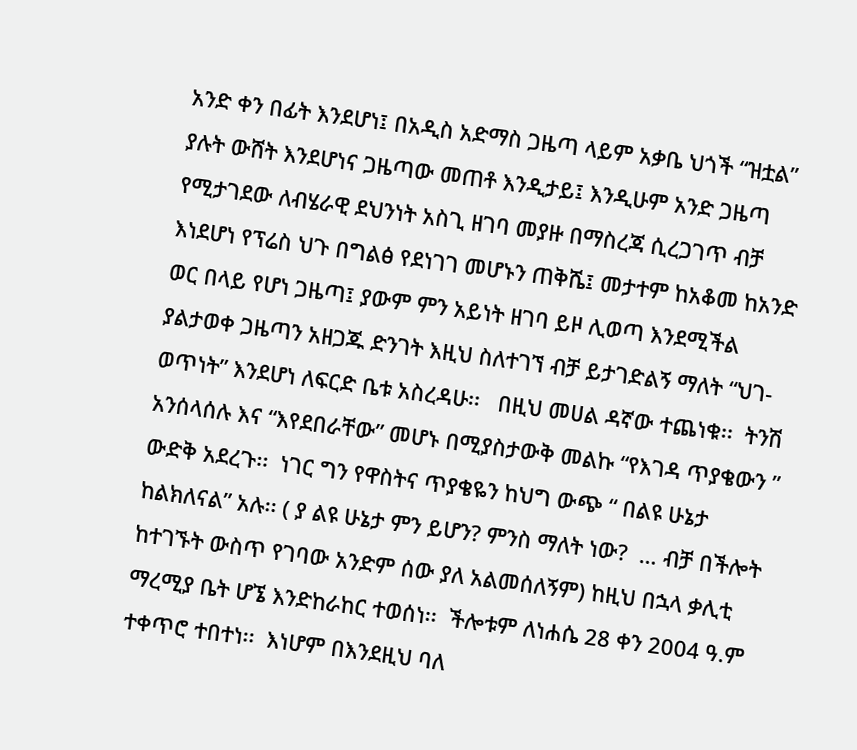አንድ ቀን በፊት እንደሆነ፤ በአዲስ አድማስ ጋዜጣ ላይም አቃቤ ህጎች “ዝቷል” ያሉት ውሸት እንደሆነና ጋዜጣው መጠቶ እንዲታይ፤ እንዲሁም አንድ ጋዜጣ የሚታገደው ለብሄራዊ ደህንነት አስጊ ዘገባ መያዙ በማስረጃ ሲረጋገጥ ብቻ እነደሆነ የፕሬስ ህጉ በግልፅ የደነገገ መሆኑን ጠቅሼ፤ መታተም ከአቆመ ከአንድ ወር በላይ የሆነ ጋዜጣ፤ ያውም ምን አይነት ዘገባ ይዞ ሊወጣ እንደሚችል ያልታወቀ ጋዜጣን አዘጋጁ ድንገት እዚህ ስለተገኘ ብቻ ይታገድልኝ ማለት “ህገ-ወጥነት” እንደሆነ ለፍርድ ቤቱ አስረዳሁ፡፡   በዚህ መሀል ዳኛው ተጨነቁ፡፡  ትንሽ አንሰላሰሉ እና “እየደበራቸው” መሆኑ በሚያስታውቅ መልኩ “የእገዳ ጥያቄውን ” ውድቅ አደረጉ፡፡  ነገር ግን የዋስትና ጥያቄዬን ከህግ ውጭ “ በልዩ ሁኔታ ከልክለናል” አሉ፡፡ ( ያ ልዩ ሁኔታ ምን ይሆን? ምንስ ማለት ነው?  … ብቻ በችሎት ከተገኙት ውስጥ የገባው አንድም ሰው ያለ አልመሰለኝም) ከዚህ በኋላ ቃሊቲ ማረሚያ ቤት ሆኜ እንድከራከር ተወሰነ፡፡  ችሎቱም ለነሐሴ 28 ቀን 2004 ዓ.ም ተቀጥሮ ተበተነ፡፡  እነሆም በእንደዚህ ባለ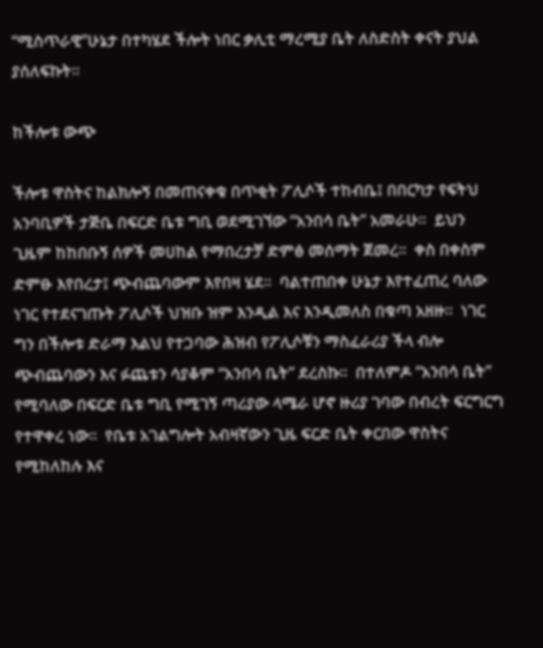“ሚስጥራዊ”ሁኔታ በተካሄደ ችሎት ነበር ቃሊቲ ማረሚያ ቤት ለስድስት ቀናት ያህል ያሰለፍኩት፡፡

ከችሎቱ ውጭ

ችሎቱ ዋስትና ከልክሎኝ በመጠናቀቁ በጥቂት ፖሊሶች ተከብቤ፤ በበርካታ የፍትህ አንባቢዎች ታጅቤ በፍርድ ቤቱ ግቢ ወደሚገኘው “አንበሳ ቤት” አመራሁ፡፡  ይህን ጊዜም ከከበቡኝ ሰዎች መሀከል የማበረታቻ ድምፅ መሰማት ጀመረ፡፡  ቀስ በቀስም ድምፁ እየበረታ፤ ጭብጨባውም እየበዛ ሄደ፡፡  ባልተጠበቀ ሁኔታ እየተፈጠረ ባለው ነገር የተደናገጡት ፖሊሶች ህዝቡ ዝም እንዲል እና እንዲመለስ በቁጣ አዘዙ፡፡  ነገር ግን በችሎቱ ድራማ እልህ የተጋባው ሕዝብ የፖሊሶቹን ማስፈራሪያ ችላ ብሎ ጭብጨባውን እና ፉጨቱን ሳያቆም “አንበሳ ቤት” ደረስኩ፡፡  በተለምዶ “አንበሳ ቤት” የሚባለው በፍርድ ቤቱ ግቢ የሚገኝ ጣሪያው ላሜራ ሆኖ ዙሪያ ገባው በብረት ፍርግርግ የተዋቀረ ነው፡፡  የቤቱ አገልግሎት አብዛኛውን ጊዜ ፍርድ ቤት ቀርበው ዋስትና የሚከለከሉ እና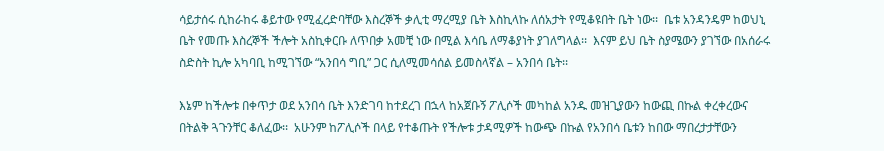ሳይታሰሩ ሲከራከሩ ቆይተው የሚፈረድባቸው እስረኞች ቃሊቲ ማረሚያ ቤት እስኪላኩ ለሰአታት የሚቆዩበት ቤት ነው፡፡  ቤቱ አንዳንዴም ከወህኒ ቤት የመጡ እስረኞች ችሎት አስኪቀርቡ ለጥበቃ አመቺ ነው በሚል እሳቤ ለማቆያነት ያገለግላል፡፡  እናም ይህ ቤት ስያሜውን ያገኘው በአሰራሩ ስድስት ኪሎ አካባቢ ከሚገኘው “አንበሳ ግቢ” ጋር ሲለሚመሳሰል ይመስላኛል – አንበሳ ቤት፡፡

እኔም ከችሎቱ በቀጥታ ወደ አንበሳ ቤት እንድገባ ከተደረገ በኋላ ከአጀቡኝ ፖሊሶች መካከል አንዱ መዝጊያውን ከውጪ በኩል ቀረቀረውና በትልቅ ጓጉንቸር ቆለፈው፡፡  አሁንም ከፖሊሶች በላይ የተቆጡት የችሎቱ ታዳሚዎች ከውጭ በኩል የአንበሳ ቤቱን ከበው ማበረታታቸውን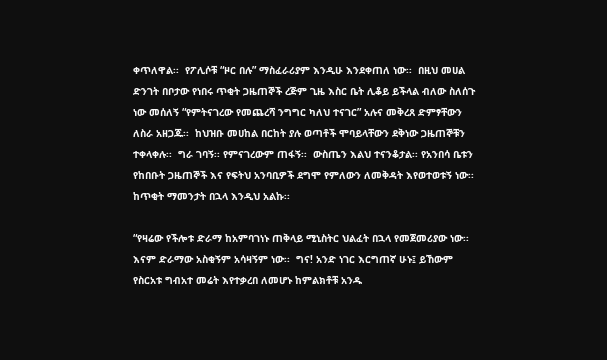ቀጥለዋል፡፡  የፖሊሶቹ “ዞር በሉ” ማስፈራሪያም እንዲሁ እንደቀጠለ ነው፡፡  በዚህ መሀል ድንገት በቦታው የነበሩ ጥቂት ጋዜጠኞች ረጅም ጊዜ እስር ቤት ሊቆይ ይችላል ብለው ስለሰጉ ነው መሰለኝ “የምትናገረው የመጨረሻ ንግግር ካለህ ተናገር” አሉና መቅረጸ ድምፃቸውን ለስራ አዘጋጁ፡፡  ከህዝቡ መሀከል በርከት ያሉ ወጣቶች ሞባይላቸውን ደቅነው ጋዜጠኞቹን ተቀላቀሉ፡፡  ግራ ገባኝ፡፡ የምናገረውም ጠፋኝ፡፡  ውስጤን እልህ ተናንቆታል፡፡ የአንበሳ ቤቱን የከበቡት ጋዜጠኞች እና የፍትህ አንባቢዎች ደግሞ የምለውን ለመቅዳት እየወተወቱኝ ነው፡፡ ከጥቂት ማመንታት በኋላ እንዲህ አልኩ፡፡

“የዛሬው የችሎቱ ድራማ ከአምባገነኑ ጠቅላይ ሚኒስትር ህልፈት በኋላ የመጀመሪያው ነው፡፡  እናም ድራማው አስቂኝም አሳዛኝም ነው፡፡  ግና! አንድ ነገር እርግጠኛ ሁኑ፤ ይኸውም የስርአቱ ግብአተ መሬት እየተቃረበ ለመሆኑ ከምልክቶቹ አንዱ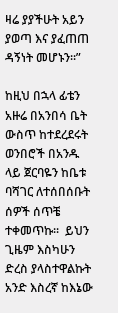ዛሬ ያያችሁት አይን ያወጣ እና ያፈጠጠ ዳኝነት መሆኑን፡፡”

ከዚህ በኋላ ፊቴን አዙሬ በአንበሳ ቤት ውስጥ ከተደረደሩት ወንበሮች በአንዱ ላይ ጀርባዬን ከቤቱ ባሻገር ለተሰበሰቡት ሰዎች ሰጥቼ ተቀመጥኩ፡፡  ይህን ጊዜም እስካሁን ድረስ ያላስተዋልኩት አንድ እስረኛ ከእኔው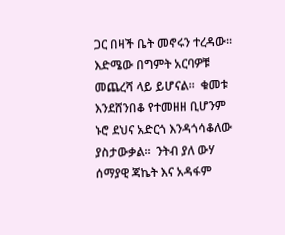ጋር በዛች ቤት መኖሩን ተረዳው፡፡  እድሜው በግምት አርባዎቹ መጨረሻ ላይ ይሆናል፡፡  ቁመቱ እንደሸንበቆ የተመዘዘ ቢሆንም ኑሮ ደህና አድርጎ እንዳጎሳቆለው ያስታውቃል፡፡  ንትብ ያለ ውሃ ሰማያዊ ጃኬት እና አዳፋም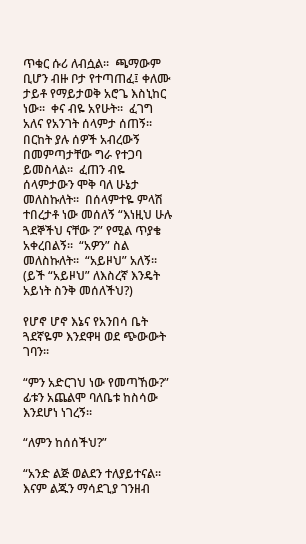ጥቁር ሱሪ ለብሷል፡፡  ጫማውም ቢሆን ብዙ ቦታ የተጣጠፈ፤ ቀለሙ ታይቶ የማይታወቅ አሮጌ እስኒከር ነው፡፡  ቀና ብዬ አየሁት፡፡  ፈገግ አለና የአንገት ሰላምታ ሰጠኝ፡፡  በርከት ያሉ ሰዎች አብረውኝ በመምጣታቸው ግራ የተጋባ ይመስላል፡፡  ፈጠን ብዬ ሰላምታውን ሞቅ ባለ ሁኔታ መለስኩለት፡፡  በሰላምተዬ ምላሽ ተበረታቶ ነው መሰለኝ “እነዚህ ሁሉ ጓደኞችህ ናቸው ?” የሚል ጥያቄ አቀረበልኝ፡፡  “አዎን” ስል መለስኩለት፡፡  “አይዞህ” አለኝ፡፡ (ይች “አይዞህ” ለእስረኛ እንዴት አይነት ስንቅ መሰለችህ?)

የሆኖ ሆኖ እኔና የአንበሳ ቤት ጓደኛዬም እንደዋዛ ወደ ጭውውት ገባን፡፡

“ምን አድርገህ ነው የመጣኸው?”  ፊቱን አጨልሞ ባለቤቱ ከስሳው እንደሆነ ነገረኝ፡፡

“ለምን ከሰሰችህ?”

“አንድ ልጅ ወልደን ተለያይተናል፡፡  እናም ልጁን ማሳደጊያ ገንዘብ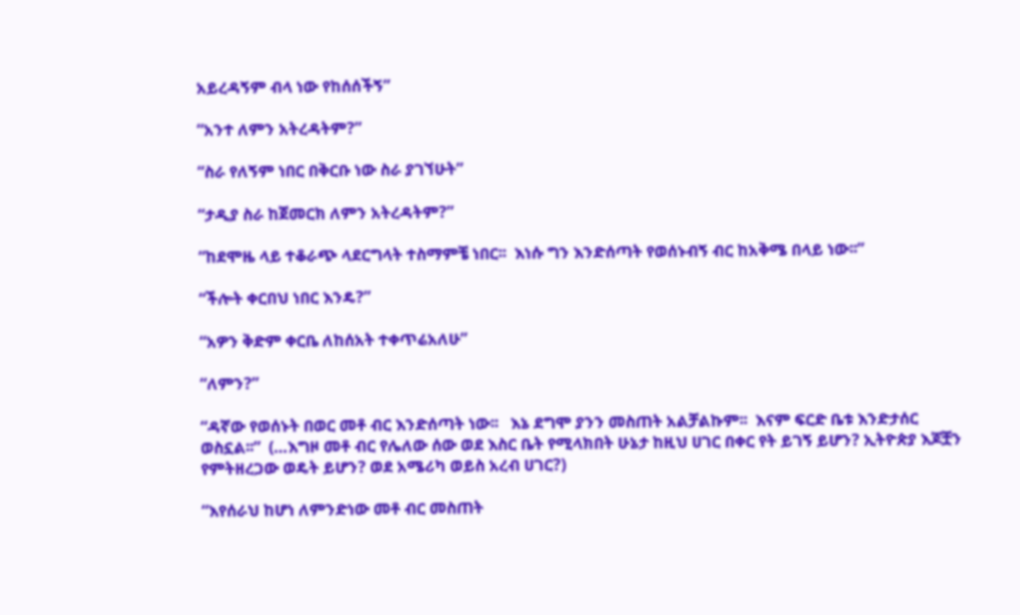አይረዳኝም ብላ ነው የከሰሰችኝ”

“አንተ ለምን አትረዳትም?”

“ስራ የለኝም ነበር በቅርቡ ነው ስራ ያገኘሁት”

“ታዲያ ስራ ከጀመርክ ለምን አትረዳትም?”

“ከደሞዜ ላይ ተቆራጭ ላደርግላት ተስማምቼ ነበር፡፡  እነሱ ግን እንድሰጣት የወሰኑብኝ ብር ከአቅሜ በላይ ነው፡፡”

“ችሎት ቀርበህ ነበር እንዴ?”

“አዎን ቅድም ቀርቤ ለከሰአት ተቀጥሬአለሁ”

“ለምን?”

“ዳኛው የወሰኑት በወር መቶ ብር እንድሰጣት ነው፡፡   እኔ ደግሞ ያንን መስጠት አልቻልኩም፡፡  እናም ፍርድ ቤቱ እንድታሰር ወስኗል፡፡”  (…እግዞ መቶ ብር የሌለው ሰው ወደ እስር ቤት የሚላክበት ሁኔታ ከዚህ ሀገር በቀር የት ይገኝ ይሆን? ኢትዮጵያ እጆቿን የምትዘረጋው ወዴት ይሆን? ወደ አሜሪካ ወይስ አረብ ሀገር?)

“እየሰራህ ከሆነ ለምንድነው መቶ ብር መስጠት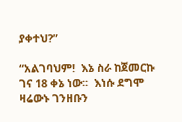ያቀተህ?”

“አልገባህም!  እኔ ስራ ከጀመርኩ ገና 18 ቀኔ ነው፡፡  እነሱ ደግሞ ዛሬውኑ ገንዘቡን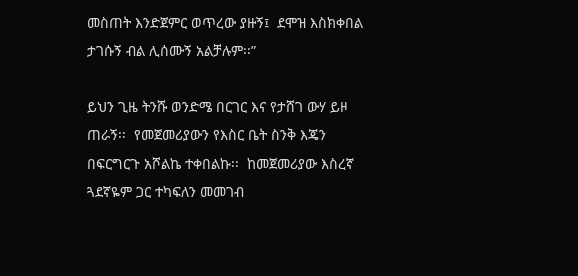መስጠት እንድጀምር ወጥረው ያዙኝ፤  ደሞዝ እስክቀበል ታገሱኝ ብል ሊሰሙኝ አልቻሉም፡፡”

ይህን ጊዜ ትንሹ ወንድሜ በርገር እና የታሸገ ውሃ ይዞ ጠራኝ፡፡  የመጀመሪያውን የእስር ቤት ስንቅ እጄን በፍርግርጉ አሾልኬ ተቀበልኩ፡፡  ከመጀመሪያው እስረኛ ጓደኛዬም ጋር ተካፍለን መመገብ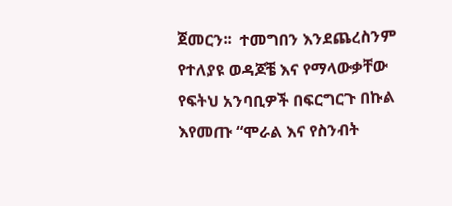ጀመርን፡፡  ተመግበን እንደጨረስንም የተለያዩ ወዳጆቼ እና የማላውቃቸው የፍትህ አንባቢዎች በፍርግርጉ በኩል እየመጡ “ሞራል እና የስንብት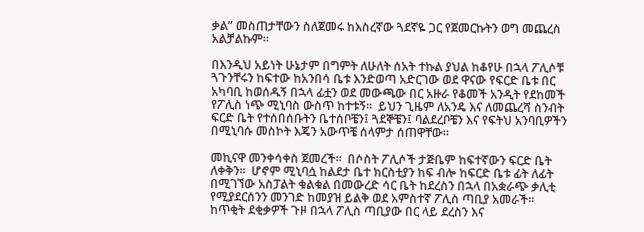ቃል” መስጠታቸውን ስለጀመሩ ከእስረኛው ጓደኛዬ ጋር የጀመርኩትን ወግ መጨረስ አልቻልኩም፡፡

በእንዲህ አይነት ሁኔታም በግምት ለሁለት ሰአት ተኩል ያህል ከቆየሁ በኋላ ፖሊሶቹ ጓጉንቸሩን ከፍተው ከአንበሳ ቤቱ እንድወጣ አድርገው ወደ ዋናው የፍርድ ቤቱ በር አካባቢ ከወሰዱኝ በኋላ ፊቷን ወደ መውጫው በር አዙራ የቆመች አንዲት የደከመች የፖሊስ ነጭ ሚኒባስ ውስጥ ከተቱኝ፡፡  ይህን ጊዜም ለአንዴ እና ለመጨረሻ ስንብት ፍርድ ቤት የተሰበሰቡትን ቤተሰቦቼን፤ ጓደኞቼን፤ ባልደረቦቼን እና የፍትህ አንባቢዎችን በሚኒባሱ መስኮት እጄን አውጥቼ ሰላምታ ሰጠዋቸው፡፡

መኪናዋ መንቀሳቀስ ጀመረች፡፡  በሶስት ፖሊሶች ታጅቤም ከፍተኛውን ፍርድ ቤት ለቀቅን፡፡  ሆኖም ሚኒባሷ ከልደታ ቤተ ክርስቲያን ከፍ ብሎ ከፍርድ ቤቱ ፊት ለፊት በሚገኘው አስፓልት ቁልቁል በመውረድ ሳር ቤት ከደረስን በኋላ በአቋራጭ ቃሊቲ የሚያደርሰንን መንገድ ከመያዝ ይልቅ ወደ አምስተኛ ፖሊስ ጣቢያ አመራች፡፡   ከጥቂት ደቂቃዎች ጉዞ በኋላ ፖሊስ ጣቢያው በር ላይ ደረስን እና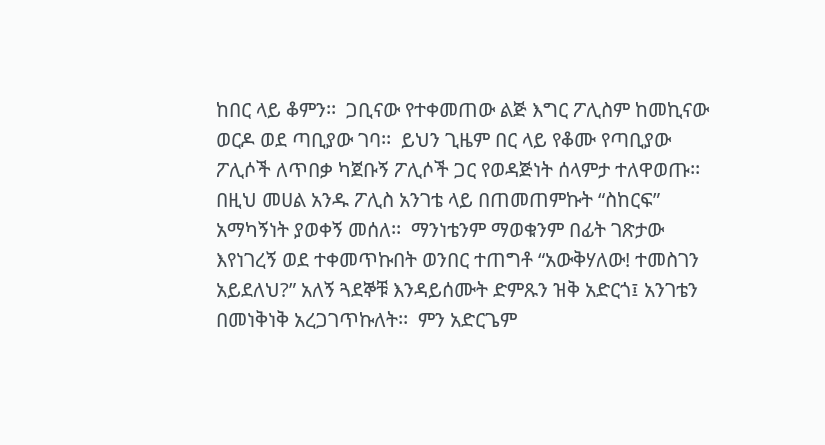ከበር ላይ ቆምን፡፡  ጋቢናው የተቀመጠው ልጅ እግር ፖሊስም ከመኪናው ወርዶ ወደ ጣቢያው ገባ፡፡  ይህን ጊዜም በር ላይ የቆሙ የጣቢያው ፖሊሶች ለጥበቃ ካጀቡኝ ፖሊሶች ጋር የወዳጅነት ሰላምታ ተለዋወጡ፡፡  በዚህ መሀል አንዱ ፖሊስ አንገቴ ላይ በጠመጠምኩት “ስከርፍ” አማካኝነት ያወቀኝ መሰለ፡፡  ማንነቴንም ማወቁንም በፊት ገጽታው እየነገረኝ ወደ ተቀመጥኩበት ወንበር ተጠግቶ “አውቅሃለው! ተመስገን አይደለህ?” አለኝ ጓደኞቹ እንዳይሰሙት ድምጹን ዝቅ አድርጎ፤ አንገቴን በመነቅነቅ አረጋገጥኩለት፡፡  ምን አድርጌም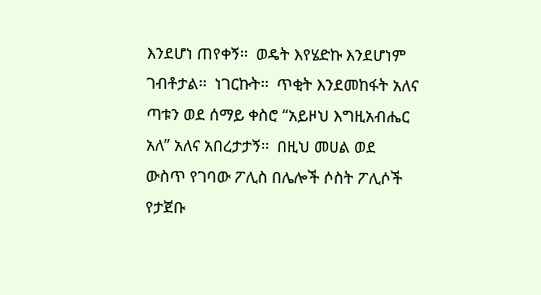እንደሆነ ጠየቀኝ፡፡  ወዴት እየሄድኩ እንደሆነም ገብቶታል፡፡  ነገርኩት፡፡  ጥቂት እንደመከፋት አለና ጣቱን ወደ ሰማይ ቀስሮ “አይዞህ እግዚአብሔር አለ” አለና አበረታታኝ፡፡  በዚህ መሀል ወደ ውስጥ የገባው ፖሊስ በሌሎች ሶስት ፖሊሶች የታጀቡ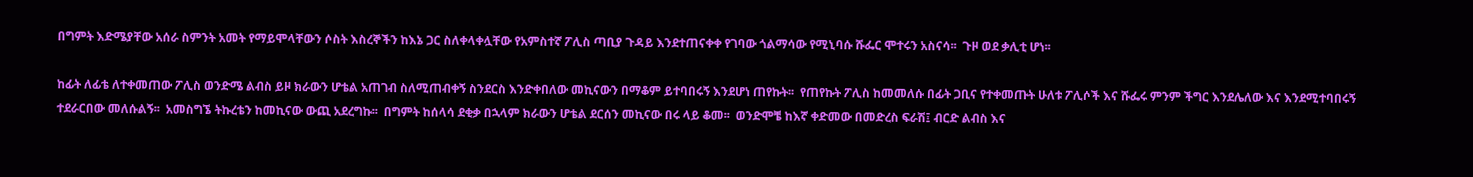በግምት እድሜያቸው አሰራ ስምንት አመት የማይሞላቸውን ሶስት እስረኞችን ከእኔ ጋር ስለቀላቀሏቸው የአምስተኛ ፖሊስ ጣቢያ ጉዳይ እንደተጠናቀቀ የገባው ጎልማሳው የሚኒባሱ ሹፌር ሞተሩን አስናሳ፡፡  ጉዞ ወደ ቃሊቲ ሆነ፡፡

ከፊት ለፊቴ ለተቀመጠው ፖሊስ ወንድሜ ልብስ ይዞ ክራውን ሆቴል አጠገብ ስለሚጠብቀኝ ስንደርስ እንድቀበለው መኪናውን በማቆም ይተባበሩኝ እንደሆነ ጠየኩት፡፡  የጠየኩት ፖሊስ ከመመለሱ በፊት ጋቢና የተቀመጡት ሁለቱ ፖሊሶች እና ሹፌሩ ምንም ችግር እንደሌለው እና እንደሚተባበሩኝ ተደራርበው መለሱልኝ፡፡  አመስግኜ ትኩረቴን ከመኪናው ውጪ አደረግኩ፡፡  በግምት ከሰላሳ ደቂቃ በኋላም ክራውን ሆቴል ደርሰን መኪናው በሩ ላይ ቆመ፡፡  ወንድሞቼ ከእኛ ቀድመው በመድረስ ፍራሽ፤ ብርድ ልብስ እና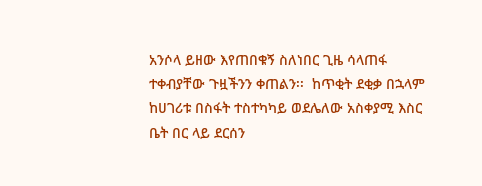አንሶላ ይዘው እየጠበቁኝ ስለነበር ጊዜ ሳላጠፋ ተቀብያቸው ጉዟችንን ቀጠልን፡፡  ከጥቂት ደቂቃ በኋላም ከሀገሪቱ በስፋት ተስተካካይ ወደሌለው አስቀያሚ እስር ቤት በር ላይ ደርሰን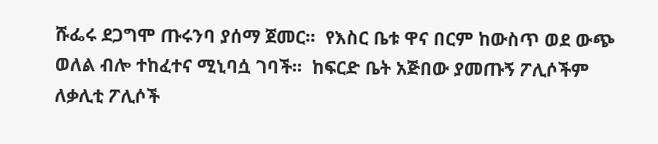ሹፌሩ ደጋግሞ ጡሩንባ ያሰማ ጀመር፡፡  የእስር ቤቱ ዋና በርም ከውስጥ ወደ ውጭ ወለል ብሎ ተከፈተና ሚኒባሷ ገባች፡፡  ከፍርድ ቤት አጅበው ያመጡኝ ፖሊሶችም ለቃሊቲ ፖሊሶች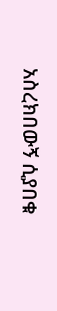አስረክበውኝ ሲያበቁ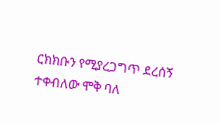ርክክቡን የሚያረጋግጥ ደረሰኝ ተቀብለው ሞቅ ባለ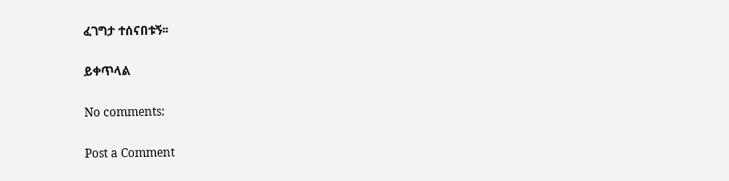ፈገግታ ተሰናበቱኝ፡፡

ይቀጥላል

No comments:

Post a Comment